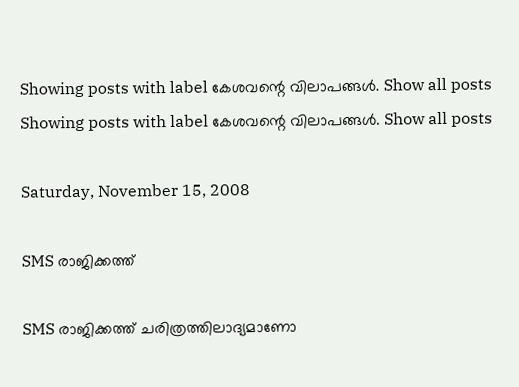Showing posts with label കേശവന്റെ വിലാപങ്ങള്‍. Show all posts
Showing posts with label കേശവന്റെ വിലാപങ്ങള്‍. Show all posts

Saturday, November 15, 2008

SMS രാജിക്കത്ത്‌

SMS രാജിക്കത്ത്‌ ചരിത്രത്തിലാദ്യമാണോ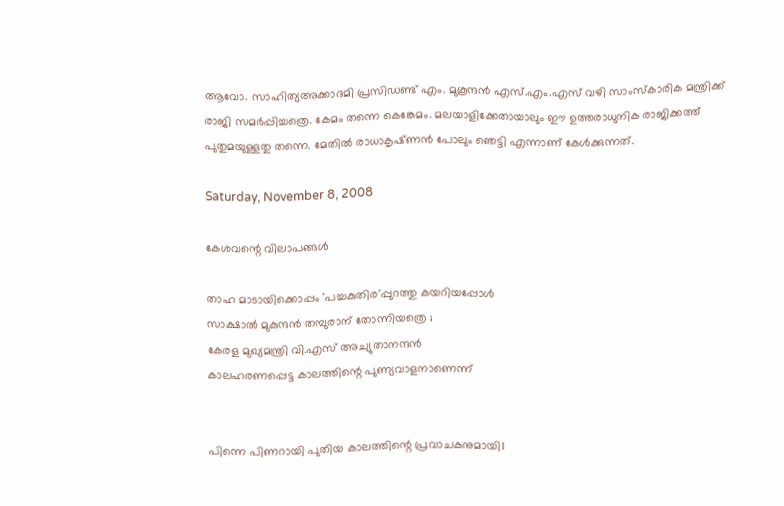ആവോ. സാഹിത്യഅക്കാദമി പ്രസിഡണ്ട്‌ എം. മുകൂന്ദന്‍ എസ്‌.എം.എസ്‌ വഴി സാംസ്‌കാരിക മന്ത്രിക്ക്‌ രാജി സമര്‍പ്പിച്ചത്രെ. കേമം തന്നെ കെങ്കേമം. മലയാളിക്കേതായാലും ഈ ഉത്തരാധുനിക രാജിക്കത്ത്‌ പുതുമയുള്ളതു തന്നെ. മേതില്‍ രാധാകൃഷ്‌ണന്‍ പോലും ഞെട്ടി എന്നാണ്‌ കേള്‍ക്കുന്നത്‌.

Saturday, November 8, 2008

കേശവന്റെ വിലാപങ്ങള്‍

താഹ മാടായിക്കൊപ്പം 'പച്ചകുതിര'പ്പുറത്തു കയറിയപ്പോള്‍
സാക്ഷാല്‍ മുകുന്ദന്‍ തമ്പുരാന്‌ തോന്നിയത്രെ ;
കേരള മുഖ്യമന്ത്രി വി.എസ് അച്യുതാനന്ദന്‍
കാലഹരണപ്പെട്ട കാലത്തിന്റെ പുണ്യവാളനാണെന്ന്‌


പിന്നെ പിണറായി പുതിയ കാലത്തിന്റെ പ്രവാചകനുമായി।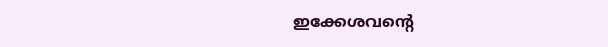ഇക്കേശവന്റെ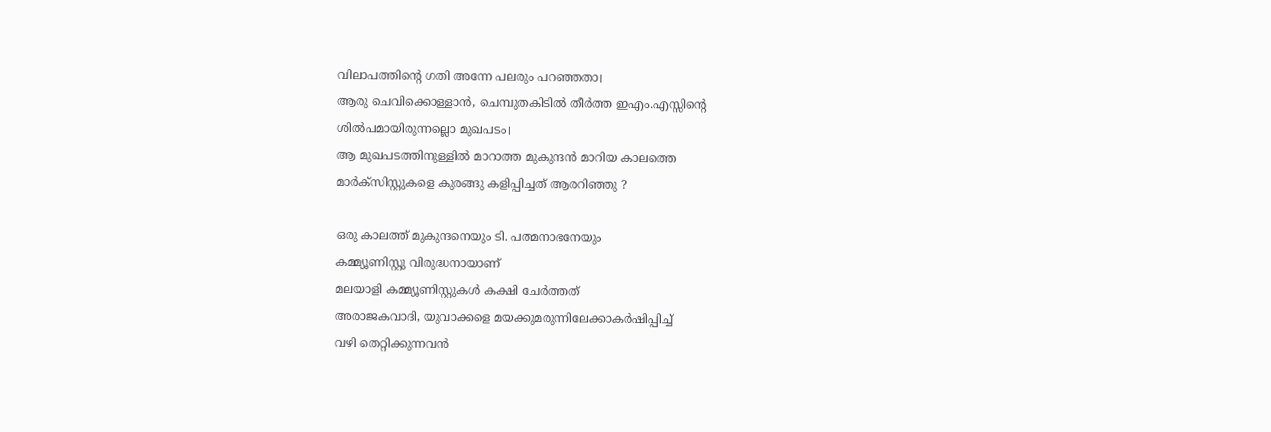വിലാപത്തിന്റെ ഗതി അന്നേ പലരും പറഞ്ഞതാ।
ആരു ചെവിക്കൊള്ളാന്‍, ചെമ്പുതകിടില്‍ തീര്‍ത്ത ഇഎം.എസ്സിന്റെ
ശില്‍പമായിരുന്നല്ലൊ മുഖപടം।
ആ മുഖപടത്തിനുള്ളില്‍ മാറാത്ത മുകുന്ദന്‍ മാറിയ കാലത്തെ
മാര്‍ക്‌സിസ്റ്റുകളെ കുരങ്ങു കളിപ്പിച്ചത്‌ ആരറിഞ്ഞു ?

ഒരു കാലത്ത്‌ മുകുന്ദനെയും ടി. പത്മനാഭനേയും
കമ്മ്യൂണിസ്റ്റു വിരുദ്ധനായാണ്‌
മലയാളി കമ്മ്യൂണിസ്റ്റുകള്‍ കക്ഷി ചേര്‍ത്തത്‌
അരാജകവാദി, യുവാക്കളെ മയക്കുമരുന്നിലേക്കാകര്‍ഷിപ്പിച്ച്‌
വഴി തെറ്റിക്കുന്നവന്‍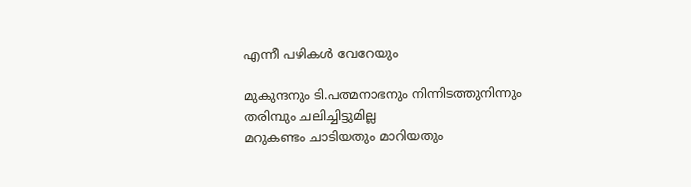എന്നീ പഴികള്‍ വേറേയും

മുകുന്ദനും ടി.പത്മനാഭനും നിന്നിടത്തുനിന്നും തരിമ്പും ചലിച്ചിട്ടുമില്ല
മറുകണ്ടം ചാടിയതും മാറിയതും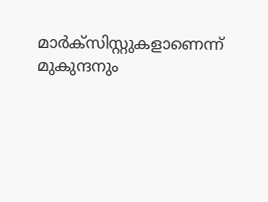മാര്‍ക്‌സിസ്റ്റുകളാണെന്ന്‌
മുകുന്ദനും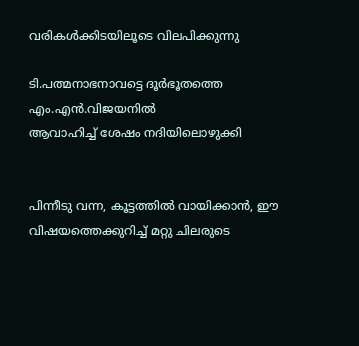വരികള്‍ക്കിടയിലൂടെ വിലപിക്കുന്നു

ടി.പത്മനാഭനാവട്ടെ ദൂര്‍ഭൂതത്തെ എം.എന്‍.വിജയനില്‍
ആവാഹിച്ച്‌ ശേഷം നദിയിലൊഴുക്കി


പിന്നീടു വന്ന, കൂട്ടത്തില്‍ വായിക്കാന്‍, ഈ വിഷയത്തെക്കുറിച്ച്‌ മറ്റു ചിലരുടെ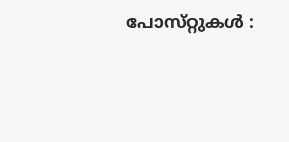പോസ്‌റ്റുകള്‍ :